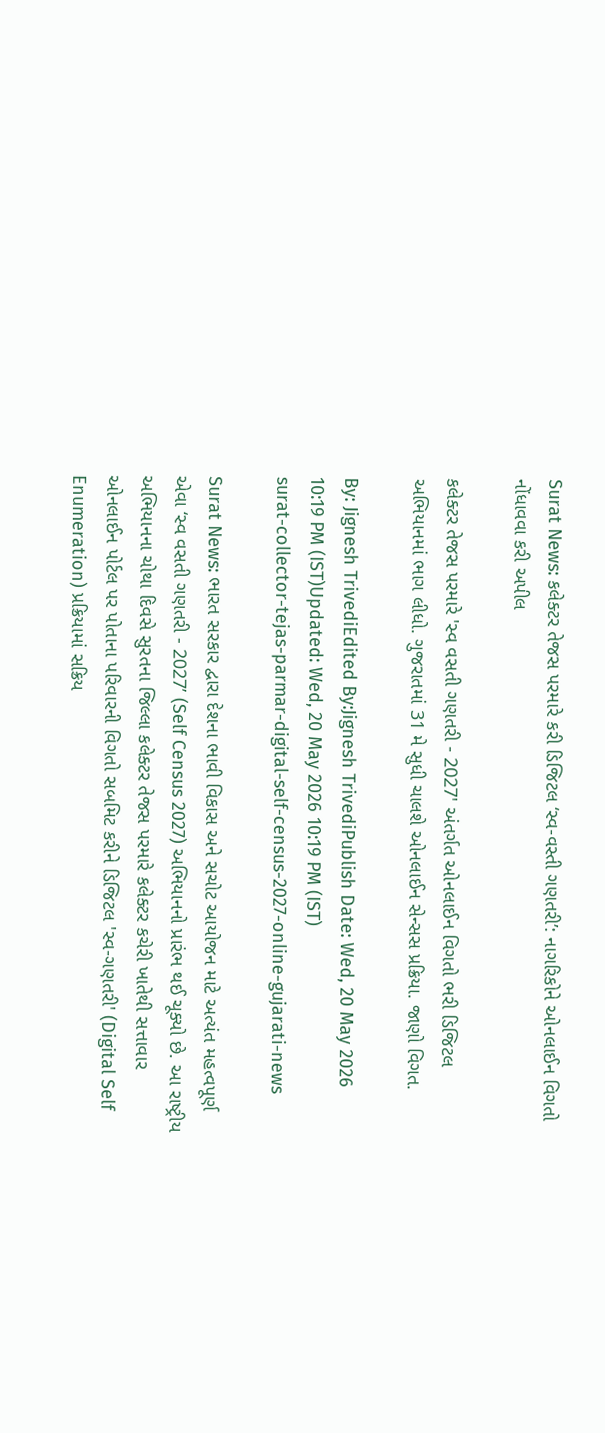Surat News: કલેક્ટર તેજસ પરમારે કરી ડિજિટલ ‘સ્વ-વસ્તી ગણતરી’: નાગરિકોને ઓનલાઈન વિગતો નોંધાવવા કરી અપીલ

કલેક્ટર તેજસ પરમારે 'સ્વ વસતી ગણતરી - 2027' અંતર્ગત ઓનલાઈન વિગતો ભરી ડિજિટલ અભિયાનમાં ભાગ લીધો. ગુજરાતમાં 31 મે સુધી ચાલશે ઓનલાઈન સેન્સસ પ્રક્રિયા. જાણો વિગત.

By: Jignesh TrivediEdited By:Jignesh TrivediPublish Date: Wed, 20 May 2026 10:19 PM (IST)Updated: Wed, 20 May 2026 10:19 PM (IST)
surat-collector-tejas-parmar-digital-self-census-2027-online-gujarati-news

Surat News: ભારત સરકાર દ્વારા દેશના ભાવી વિકાસ અને સચોટ આયોજન માટે અત્યંત મહત્વપૂર્ણ એવા ‘સ્વ વસતી ગણતરી - 2027’ (Self Census 2027) અભિયાનનો પ્રારંભ થઈ ચૂક્યો છે. આ રાષ્ટ્રીય અભિયાનના ચોથા દિવસે સુરતના જિલ્લા કલેક્ટર તેજસ પરમારે કલેક્ટર કચેરી ખાતેથી સત્તાવાર ઓનલાઈન પોર્ટલ પર પોતાના પરિવારની વિગતો સબમિટ કરીને ડિજિટલ 'સ્વ-ગણતરી' (Digital Self Enumeration) પ્રક્રિયામાં સક્રિય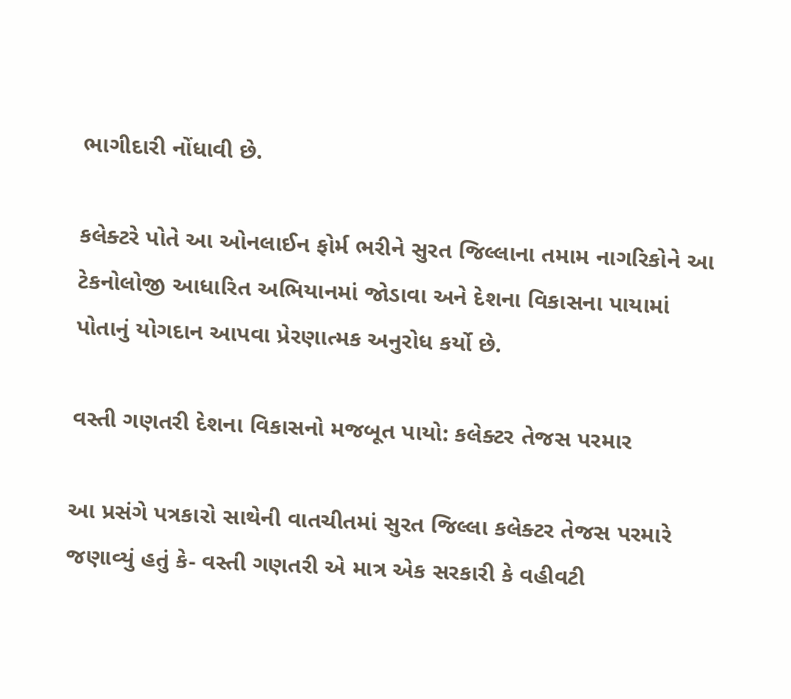ભાગીદારી નોંધાવી છે.

કલેક્ટરે પોતે આ ઓનલાઈન ફોર્મ ભરીને સુરત જિલ્લાના તમામ નાગરિકોને આ ટેકનોલોજી આધારિત અભિયાનમાં જોડાવા અને દેશના વિકાસના પાયામાં પોતાનું યોગદાન આપવા પ્રેરણાત્મક અનુરોધ કર્યો છે.

વસ્તી ગણતરી દેશના વિકાસનો મજબૂત પાયો: કલેક્ટર તેજસ પરમાર

આ પ્રસંગે પત્રકારો સાથેની વાતચીતમાં સુરત જિલ્લા કલેક્ટર તેજસ પરમારે જણાવ્યું હતું કે- વસ્તી ગણતરી એ માત્ર એક સરકારી કે વહીવટી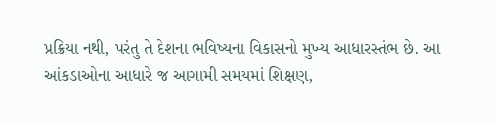પ્રક્રિયા નથી, પરંતુ તે દેશના ભવિષ્યના વિકાસનો મુખ્ય આધારસ્તંભ છે. આ આંકડાઓના આધારે જ આગામી સમયમાં શિક્ષણ,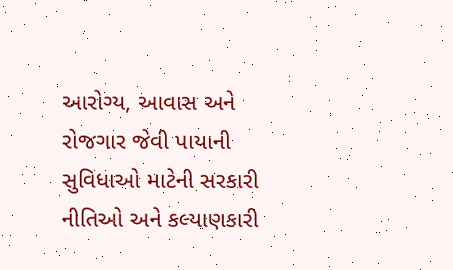આરોગ્ય, આવાસ અને રોજગાર જેવી પાયાની સુવિધાઓ માટેની સરકારી નીતિઓ અને કલ્યાણકારી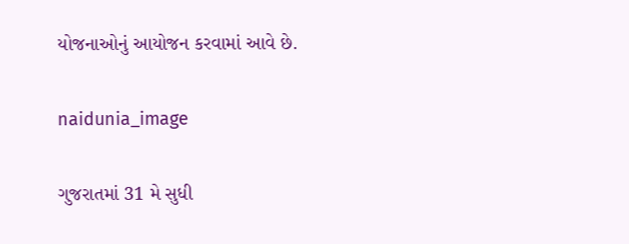યોજનાઓનું આયોજન કરવામાં આવે છે.

naidunia_image

ગુજરાતમાં 31 મે સુધી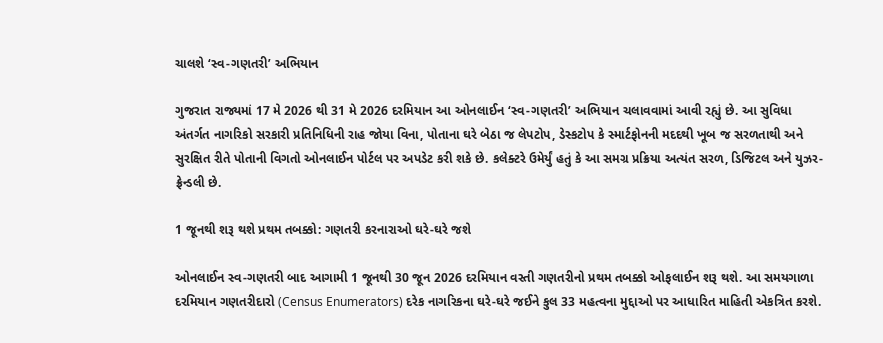ચાલશે ‘સ્વ-ગણતરી’ અભિયાન

ગુજરાત રાજ્યમાં 17 મે 2026 થી 31 મે 2026 દરમિયાન આ ઓનલાઈન ‘સ્વ-ગણતરી’ અભિયાન ચલાવવામાં આવી રહ્યું છે. આ સુવિધા અંતર્ગત નાગરિકો સરકારી પ્રતિનિધિની રાહ જોયા વિના, પોતાના ઘરે બેઠા જ લેપટોપ, ડેસ્કટોપ કે સ્માર્ટફોનની મદદથી ખૂબ જ સરળતાથી અને સુરક્ષિત રીતે પોતાની વિગતો ઓનલાઈન પોર્ટલ પર અપડેટ કરી શકે છે. કલેક્ટરે ઉમેર્યું હતું કે આ સમગ્ર પ્રક્રિયા અત્યંત સરળ, ડિજિટલ અને યુઝર-ફ્રેન્ડલી છે.

1 જૂનથી શરૂ થશે પ્રથમ તબક્કો: ગણતરી કરનારાઓ ઘરે-ઘરે જશે

ઓનલાઈન સ્વ-ગણતરી બાદ આગામી 1 જૂનથી 30 જૂન 2026 દરમિયાન વસ્તી ગણતરીનો પ્રથમ તબક્કો ઓફલાઈન શરૂ થશે. આ સમયગાળા દરમિયાન ગણતરીદારો (Census Enumerators) દરેક નાગરિકના ઘરે-ઘરે જઈને કુલ 33 મહત્વના મુદ્દાઓ પર આધારિત માહિતી એકત્રિત કરશે.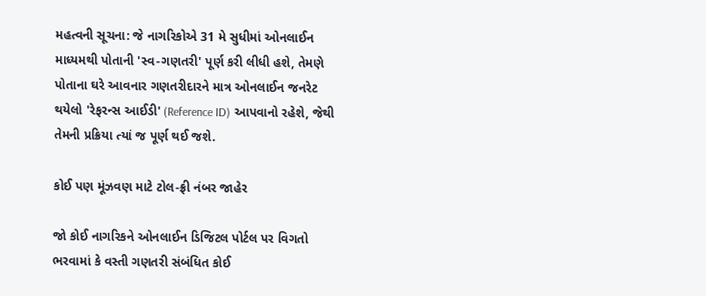મહત્વની સૂચના: જે નાગરિકોએ 31 મે સુધીમાં ઓનલાઈન માધ્યમથી પોતાની 'સ્વ-ગણતરી' પૂર્ણ કરી લીધી હશે, તેમણે પોતાના ઘરે આવનાર ગણતરીદારને માત્ર ઓનલાઈન જનરેટ થયેલો 'રેફરન્સ આઈડી' (Reference ID) આપવાનો રહેશે, જેથી તેમની પ્રક્રિયા ત્યાં જ પૂર્ણ થઈ જશે.

કોઈ પણ મૂંઝવણ માટે ટોલ-ફ્રી નંબર જાહેર

જો કોઈ નાગરિકને ઓનલાઈન ડિજિટલ પોર્ટલ પર વિગતો ભરવામાં કે વસ્તી ગણતરી સંબંધિત કોઈ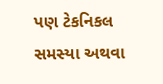પણ ટેકનિકલ સમસ્યા અથવા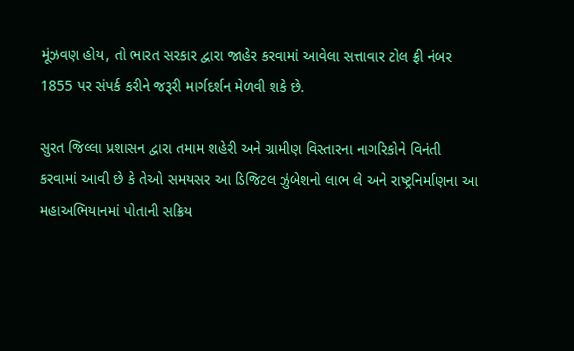મૂંઝવણ હોય, તો ભારત સરકાર દ્વારા જાહેર કરવામાં આવેલા સત્તાવાર ટોલ ફ્રી નંબર 1855 પર સંપર્ક કરીને જરૂરી માર્ગદર્શન મેળવી શકે છે.

સુરત જિલ્લા પ્રશાસન દ્વારા તમામ શહેરી અને ગ્રામીણ વિસ્તારના નાગરિકોને વિનંતી કરવામાં આવી છે કે તેઓ સમયસર આ ડિજિટલ ઝુંબેશનો લાભ લે અને રાષ્ટ્રનિર્માણના આ મહાઅભિયાનમાં પોતાની સક્રિય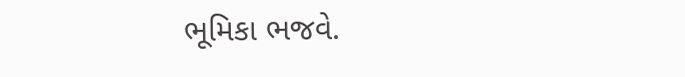ભૂમિકા ભજવે.